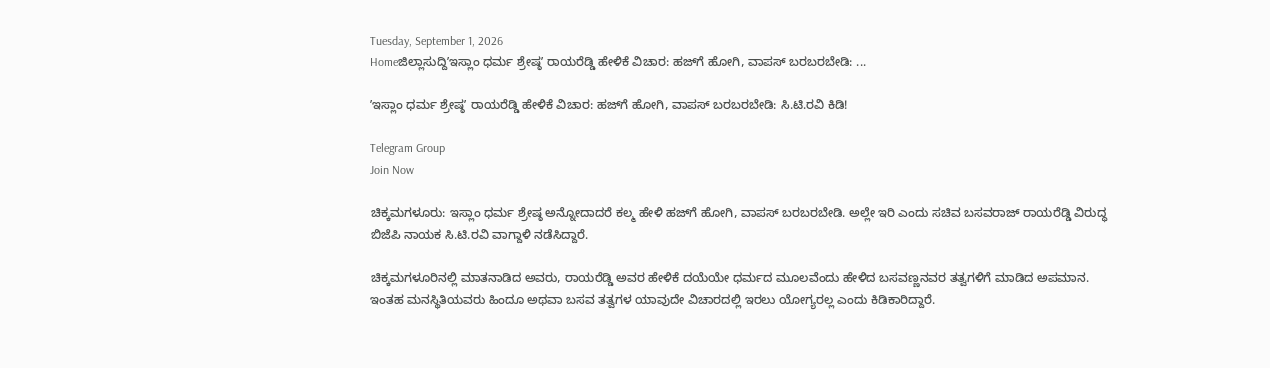Tuesday, September 1, 2026
Homeಜಿಲ್ಲಾಸುದ್ದಿʼಇಸ್ಲಾಂ ಧರ್ಮ ಶ್ರೇಷ್ಠʼ ರಾಯರೆಡ್ಡಿ ಹೇಳಿಕೆ ವಿಚಾರ: ಹಜ್‌ಗೆ ಹೋಗಿ, ವಾಪಸ್ ಬರಬರಬೇಡಿ: ...

ʼಇಸ್ಲಾಂ ಧರ್ಮ ಶ್ರೇಷ್ಠʼ ರಾಯರೆಡ್ಡಿ ಹೇಳಿಕೆ ವಿಚಾರ: ಹಜ್‌ಗೆ ಹೋಗಿ, ವಾಪಸ್ ಬರಬರಬೇಡಿ: ಸಿ.ಟಿ.ರವಿ ಕಿಡಿ!

Telegram Group
Join Now

ಚಿಕ್ಕಮಗಳೂರು: ಇಸ್ಲಾಂ ಧರ್ಮ ಶ್ರೇಷ್ಠ ಅನ್ನೋದಾದರೆ ಕಲ್ಮ ಹೇಳಿ ಹಜ್‌ಗೆ ಹೋಗಿ, ವಾಪಸ್ ಬರಬರಬೇಡಿ. ಅಲ್ಲೇ ಇರಿ ಎಂದು ಸಚಿವ ಬಸವರಾಜ್ ರಾಯರೆಡ್ಡಿ ವಿರುದ್ಧ ಬಿಜೆಪಿ ನಾಯಕ ಸಿ.ಟಿ.ರವಿ ವಾಗ್ದಾಳಿ ನಡೆಸಿದ್ದಾರೆ.

ಚಿಕ್ಕಮಗಳೂರಿನಲ್ಲಿ ಮಾತನಾಡಿದ ಅವರು, ರಾಯರೆಡ್ಡಿ ಅವರ ಹೇಳಿಕೆ ದಯೆಯೇ ಧರ್ಮದ ಮೂಲವೆಂದು ಹೇಳಿದ ಬಸವಣ್ಣನವರ ತತ್ವಗಳಿಗೆ ಮಾಡಿದ ಅಪಮಾನ. ಇಂತಹ ಮನಸ್ಥಿತಿಯವರು ಹಿಂದೂ ಅಥವಾ ಬಸವ ತತ್ವಗಳ ಯಾವುದೇ ವಿಚಾರದಲ್ಲಿ ಇರಲು ಯೋಗ್ಯರಲ್ಲ ಎಂದು ಕಿಡಿಕಾರಿದ್ದಾರೆ.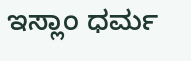ಇಸ್ಲಾಂ ಧರ್ಮ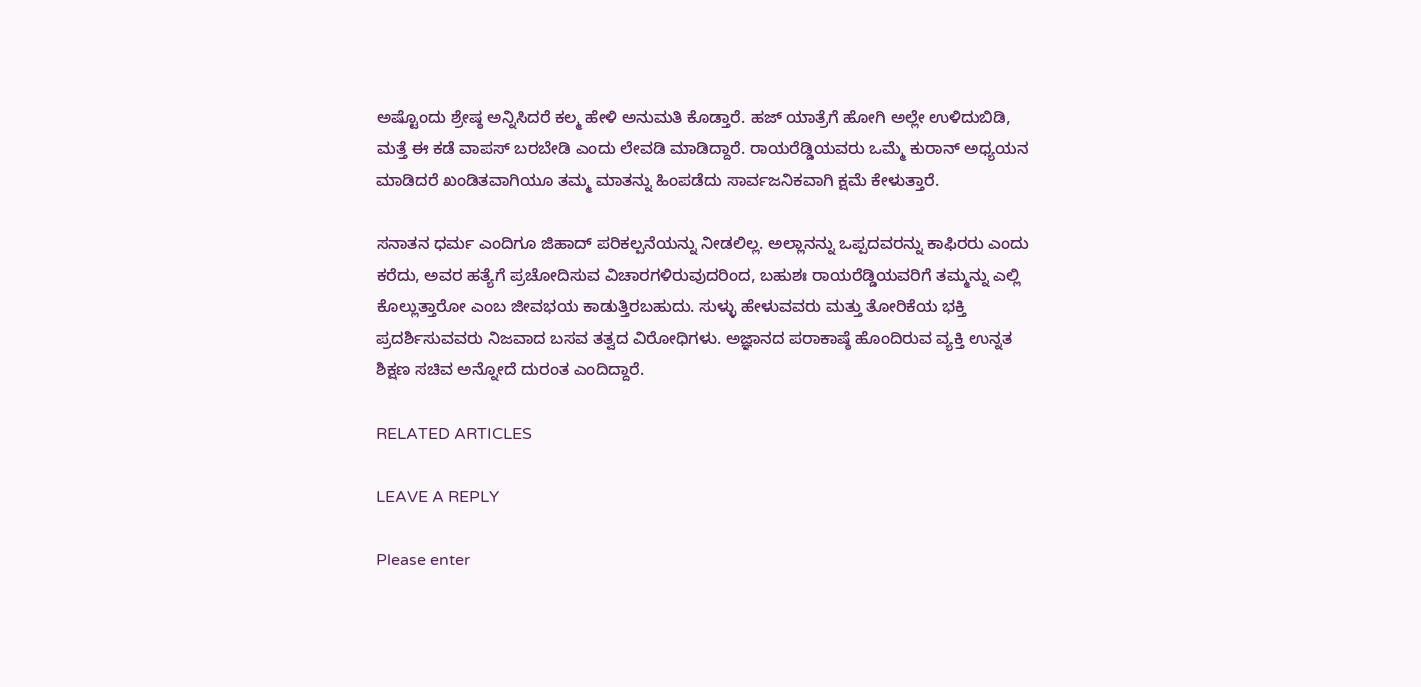ಅಷ್ಟೊಂದು ಶ್ರೇಷ್ಠ ಅನ್ನಿಸಿದರೆ ಕಲ್ಮ ಹೇಳಿ ಅನುಮತಿ ಕೊಡ್ತಾರೆ. ಹಜ್ ಯಾತ್ರೆಗೆ ಹೋಗಿ ಅಲ್ಲೇ ಉಳಿದುಬಿಡಿ, ಮತ್ತೆ ಈ ಕಡೆ ವಾಪಸ್ ಬರಬೇಡಿ ಎಂದು ಲೇವಡಿ ಮಾಡಿದ್ದಾರೆ. ರಾಯರೆಡ್ಡಿಯವರು ಒಮ್ಮೆ ಕುರಾನ್ ಅಧ್ಯಯನ ಮಾಡಿದರೆ ಖಂಡಿತವಾಗಿಯೂ ತಮ್ಮ ಮಾತನ್ನು ಹಿಂಪಡೆದು ಸಾರ್ವಜನಿಕವಾಗಿ ಕ್ಷಮೆ ಕೇಳುತ್ತಾರೆ.

ಸನಾತನ ಧರ್ಮ ಎಂದಿಗೂ ಜಿಹಾದ್ ಪರಿಕಲ್ಪನೆಯನ್ನು ನೀಡಲಿಲ್ಲ. ಅಲ್ಲಾನನ್ನು ಒಪ್ಪದವರನ್ನು ಕಾಫಿರರು ಎಂದು ಕರೆದು, ಅವರ ಹತ್ಯೆಗೆ ಪ್ರಚೋದಿಸುವ ವಿಚಾರಗಳಿರುವುದರಿಂದ, ಬಹುಶಃ ರಾಯರೆಡ್ಡಿಯವರಿಗೆ ತಮ್ಮನ್ನು ಎಲ್ಲಿ ಕೊಲ್ಲುತ್ತಾರೋ ಎಂಬ ಜೀವಭಯ ಕಾಡುತ್ತಿರಬಹುದು. ಸುಳ್ಳು ಹೇಳುವವರು ಮತ್ತು ತೋರಿಕೆಯ ಭಕ್ತಿ ಪ್ರದರ್ಶಿಸುವವರು ನಿಜವಾದ ಬಸವ ತತ್ವದ ವಿರೋಧಿಗಳು. ಅಜ್ಞಾನದ ಪರಾಕಾಷ್ಠೆ ಹೊಂದಿರುವ ವ್ಯಕ್ತಿ ಉನ್ನತ ಶಿಕ್ಷಣ ಸಚಿವ ಅನ್ನೋದೆ ದುರಂತ ಎಂದಿದ್ದಾರೆ.

RELATED ARTICLES

LEAVE A REPLY

Please enter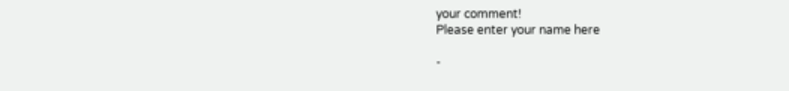your comment!
Please enter your name here

-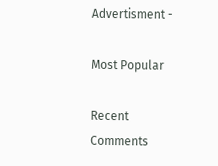Advertisment -

Most Popular

Recent Comments